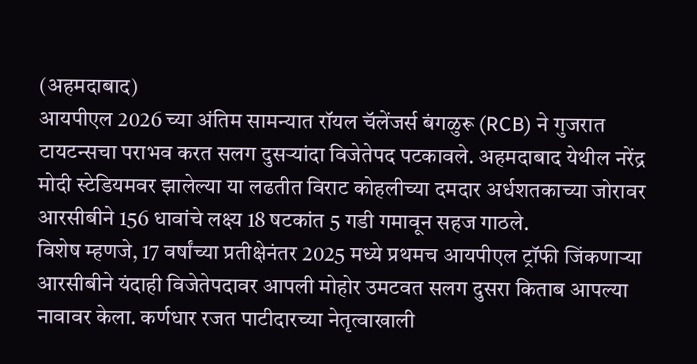(अहमदाबाद)
आयपीएल 2026 च्या अंतिम सामन्यात रॉयल चॅलेंजर्स बंगळुरू (RCB) ने गुजरात टायटन्सचा पराभव करत सलग दुसऱ्यांदा विजेतेपद पटकावले. अहमदाबाद येथील नरेंद्र मोदी स्टेडियमवर झालेल्या या लढतीत विराट कोहलीच्या दमदार अर्धशतकाच्या जोरावर आरसीबीने 156 धावांचे लक्ष्य 18 षटकांत 5 गडी गमावून सहज गाठले.
विशेष म्हणजे, 17 वर्षांच्या प्रतीक्षेनंतर 2025 मध्ये प्रथमच आयपीएल ट्रॉफी जिंकणाऱ्या आरसीबीने यंदाही विजेतेपदावर आपली मोहोर उमटवत सलग दुसरा किताब आपल्या नावावर केला. कर्णधार रजत पाटीदारच्या नेतृत्वाखाली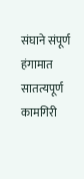संघाने संपूर्ण हंगामात सातत्यपूर्ण कामगिरी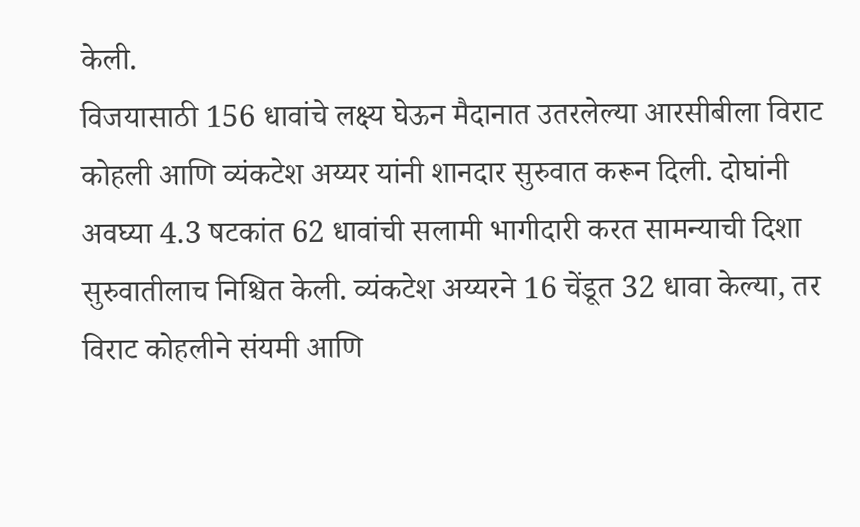केली.
विजयासाठी 156 धावांचे लक्ष्य घेऊन मैदानात उतरलेल्या आरसीबीला विराट कोहली आणि व्यंकटेश अय्यर यांनी शानदार सुरुवात करून दिली. दोघांनी अवघ्या 4.3 षटकांत 62 धावांची सलामी भागीदारी करत सामन्याची दिशा सुरुवातीलाच निश्चित केली. व्यंकटेश अय्यरने 16 चेंडूत 32 धावा केल्या, तर विराट कोहलीने संयमी आणि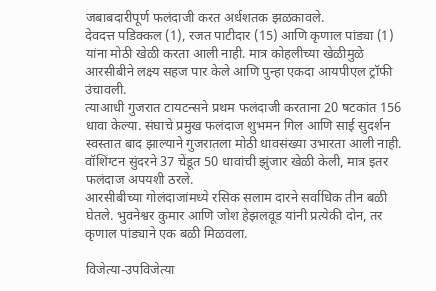जबाबदारीपूर्ण फलंदाजी करत अर्धशतक झळकावले.
देवदत्त पडिक्कल (1), रजत पाटीदार (15) आणि कृणाल पांड्या (1) यांना मोठी खेळी करता आली नाही. मात्र कोहलीच्या खेळीमुळे आरसीबीने लक्ष्य सहज पार केले आणि पुन्हा एकदा आयपीएल ट्रॉफी उंचावली.
त्याआधी गुजरात टायटन्सने प्रथम फलंदाजी करताना 20 षटकांत 156 धावा केल्या. संघाचे प्रमुख फलंदाज शुभमन गिल आणि साई सुदर्शन स्वस्तात बाद झाल्याने गुजरातला मोठी धावसंख्या उभारता आली नाही. वॉशिंग्टन सुंदरने 37 चेंडूत 50 धावांची झुंजार खेळी केली, मात्र इतर फलंदाज अपयशी ठरले.
आरसीबीच्या गोलंदाजांमध्ये रसिक सलाम दारने सर्वाधिक तीन बळी घेतले. भुवनेश्वर कुमार आणि जोश हेझलवूड यांनी प्रत्येकी दोन, तर कृणाल पांड्याने एक बळी मिळवला.

विजेत्या-उपविजेत्या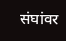संघांवर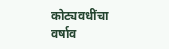कोट्यवधींचा वर्षाव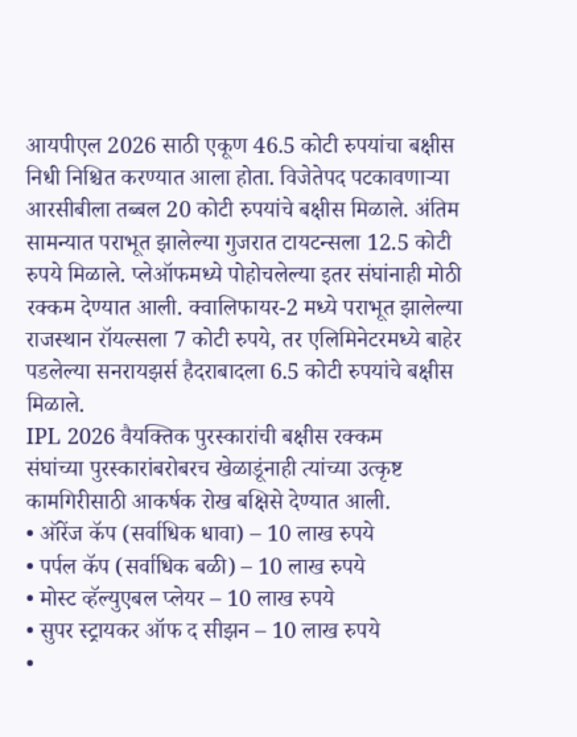आयपीएल 2026 साठी एकूण 46.5 कोटी रुपयांचा बक्षीस निधी निश्चित करण्यात आला होता. विजेतेपद पटकावणाऱ्या आरसीबीला तब्बल 20 कोटी रुपयांचे बक्षीस मिळाले. अंतिम सामन्यात पराभूत झालेल्या गुजरात टायटन्सला 12.5 कोटी रुपये मिळाले. प्लेऑफमध्ये पोहोचलेल्या इतर संघांनाही मोठी रक्कम देण्यात आली. क्वालिफायर-2 मध्ये पराभूत झालेल्या राजस्थान रॉयल्सला 7 कोटी रुपये, तर एलिमिनेटरमध्ये बाहेर पडलेल्या सनरायझर्स हैदराबादला 6.5 कोटी रुपयांचे बक्षीस मिळाले.
IPL 2026 वैयक्तिक पुरस्कारांची बक्षीस रक्कम
संघांच्या पुरस्कारांबरोबरच खेळाडूंनाही त्यांच्या उत्कृष्ट कामगिरीसाठी आकर्षक रोख बक्षिसे देण्यात आली.
• ऑरेंज कॅप (सर्वाधिक धावा) – 10 लाख रुपये
• पर्पल कॅप (सर्वाधिक बळी) – 10 लाख रुपये
• मोस्ट व्हॅल्युएबल प्लेयर – 10 लाख रुपये
• सुपर स्ट्रायकर ऑफ द सीझन – 10 लाख रुपये
•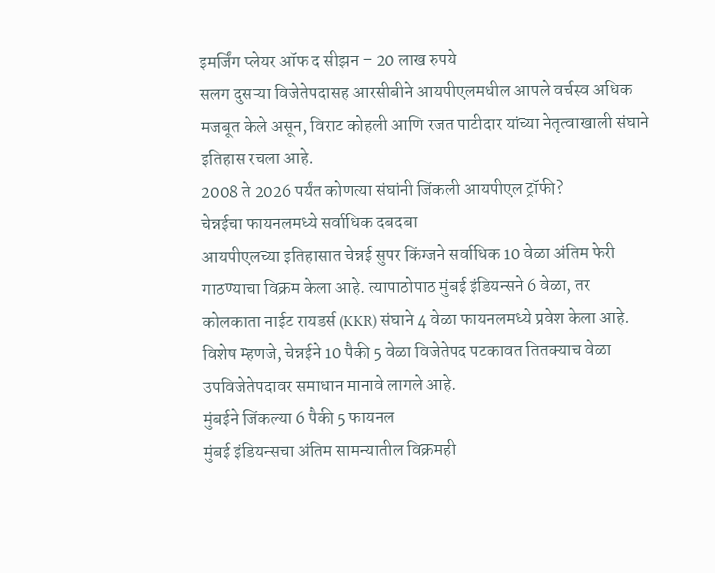इमर्जिंग प्लेयर ऑफ द सीझन – 20 लाख रुपये
सलग दुसऱ्या विजेतेपदासह आरसीबीने आयपीएलमधील आपले वर्चस्व अधिक मजबूत केले असून, विराट कोहली आणि रजत पाटीदार यांच्या नेतृत्वाखाली संघाने इतिहास रचला आहे.
2008 ते 2026 पर्यंत कोणत्या संघांनी जिंकली आयपीएल ट्रॉफी?
चेन्नईचा फायनलमध्ये सर्वाधिक दबदबा
आयपीएलच्या इतिहासात चेन्नई सुपर किंग्जने सर्वाधिक 10 वेळा अंतिम फेरी गाठण्याचा विक्रम केला आहे. त्यापाठोपाठ मुंबई इंडियन्सने 6 वेळा, तर कोलकाता नाईट रायडर्स (KKR) संघाने 4 वेळा फायनलमध्ये प्रवेश केला आहे. विशेष म्हणजे, चेन्नईने 10 पैकी 5 वेळा विजेतेपद पटकावत तितक्याच वेळा उपविजेतेपदावर समाधान मानावे लागले आहे.
मुंबईने जिंकल्या 6 पैकी 5 फायनल
मुंबई इंडियन्सचा अंतिम सामन्यातील विक्रमही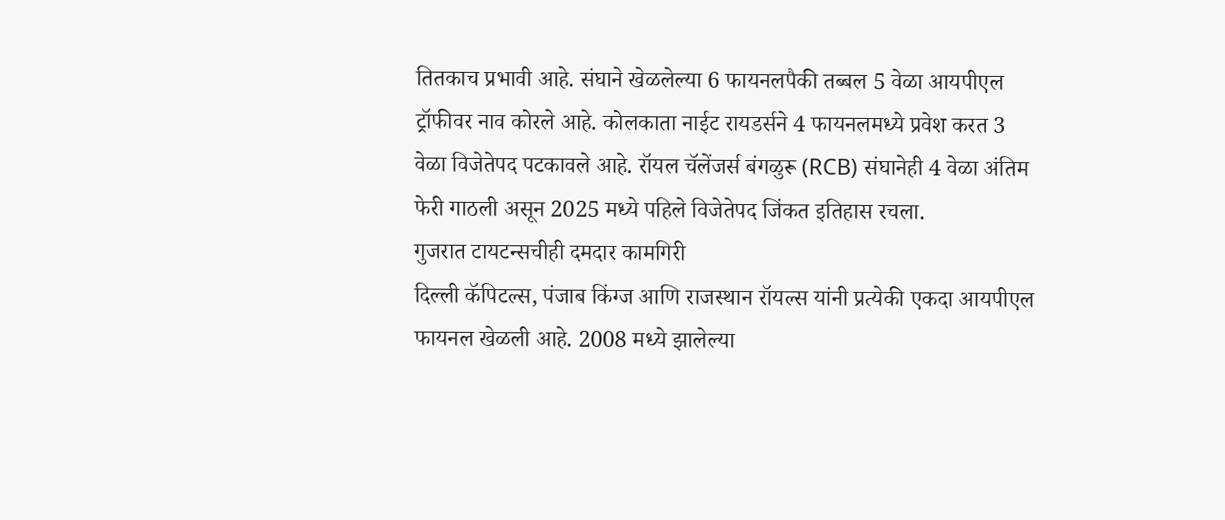तितकाच प्रभावी आहे. संघाने खेळलेल्या 6 फायनलपैकी तब्बल 5 वेळा आयपीएल ट्रॉफीवर नाव कोरले आहे. कोलकाता नाईट रायडर्सने 4 फायनलमध्ये प्रवेश करत 3 वेळा विजेतेपद पटकावले आहे. रॉयल चॅलेंजर्स बंगळुरू (RCB) संघानेही 4 वेळा अंतिम फेरी गाठली असून 2025 मध्ये पहिले विजेतेपद जिंकत इतिहास रचला.
गुजरात टायटन्सचीही दमदार कामगिरी
दिल्ली कॅपिटल्स, पंजाब किंग्ज आणि राजस्थान रॉयल्स यांनी प्रत्येकी एकदा आयपीएल फायनल खेळली आहे. 2008 मध्ये झालेल्या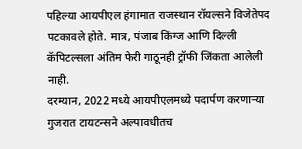पहिल्या आयपीएल हंगामात राजस्थान रॉयल्सने विजेतेपद पटकावले होते. मात्र, पंजाब किंग्ज आणि दिल्ली कॅपिटल्सला अंतिम फेरी गाठूनही ट्रॉफी जिंकता आलेली नाही.
दरम्यान, 2022 मध्ये आयपीएलमध्ये पदार्पण करणाऱ्या गुजरात टायटन्सने अल्पावधीतच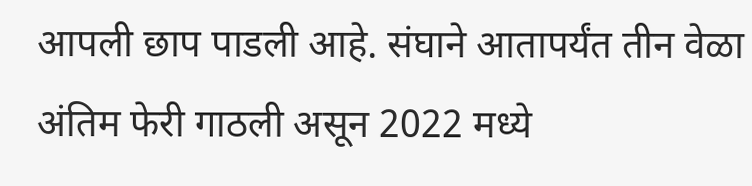आपली छाप पाडली आहे. संघाने आतापर्यंत तीन वेळा अंतिम फेरी गाठली असून 2022 मध्ये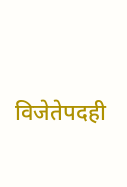विजेतेपदही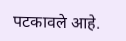पटकावले आहे.